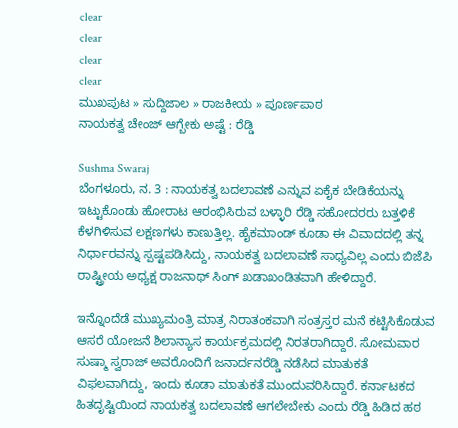clear
clear
clear
clear
ಮುಖಪುಟ » ಸುದ್ದಿಜಾಲ » ರಾಜಕೀಯ » ಪೂರ್ಣಪಾಠ
ನಾಯಕತ್ವ ಚೇಂಜ್ ಆಗ್ಬೇಕು ಅಷ್ಟೆ : ರೆಡ್ಡಿ

Sushma Swaraj
ಬೆಂಗಳೂರು, ನ. 3 : ನಾಯಕತ್ವ ಬದಲಾವಣೆ ಎನ್ನುವ ಏಕೈಕ ಬೇಡಿಕೆಯನ್ನು ಇಟ್ಟುಕೊಂಡು ಹೋರಾಟ ಆರಂಭಿಸಿರುವ ಬಳ್ಳಾರಿ ರೆಡ್ಡಿ ಸಹೋದರರು ಬತ್ತಳಿಕೆ ಕೆಳಗಿಳಿಸುವ ಲಕ್ಷಣಗಳು ಕಾಣುತ್ತಿಲ್ಲ. ಹೈಕಮಾಂಡ್ ಕೂಡಾ ಈ ವಿವಾದದಲ್ಲಿ ತನ್ನ ನಿರ್ಧಾರವನ್ನು ಸ್ಪಷ್ಟಪಡಿಸಿದ್ದು, ನಾಯಕತ್ವ ಬದಲಾವಣೆ ಸಾಧ್ಯವಿಲ್ಲ ಎಂದು ಬಿಜೆಪಿ ರಾಷ್ಟ್ರೀಯ ಅಧ್ಯಕ್ಷ ರಾಜನಾಥ್ ಸಿಂಗ್ ಖಡಾಖಂಡಿತವಾಗಿ ಹೇಳಿದ್ದಾರೆ.

ಇನ್ನೊಂದೆಡೆ ಮುಖ್ಯಮಂತ್ರಿ ಮಾತ್ರ ನಿರಾತಂಕವಾಗಿ ಸಂತ್ರಸ್ತರ ಮನೆ ಕಟ್ಟಿಸಿಕೊಡುವ ಆಸರೆ ಯೋಜನೆ ಶಿಲಾನ್ಯಾಸ ಕಾರ್ಯಕ್ರಮದಲ್ಲಿ ನಿರತರಾಗಿದ್ದಾರೆ. ಸೋಮವಾರ ಸುಷ್ಮಾ ಸ್ವರಾಜ್ ಅವರೊಂದಿಗೆ ಜನಾರ್ದನರೆಡ್ಡಿ ನಡೆಸಿದ ಮಾತುಕತೆ ವಿಫಲವಾಗಿದ್ದು, ಇಂದು ಕೂಡಾ ಮಾತುಕತೆ ಮುಂದುವರಿಸಿದ್ದಾರೆ. ಕರ್ನಾಟಕದ ಹಿತದೃಷ್ಟಿಯಿಂದ ನಾಯಕತ್ವ ಬದಲಾವಣೆ ಆಗಲೇಬೇಕು ಎಂದು ರೆಡ್ಡಿ ಹಿಡಿದ ಹಠ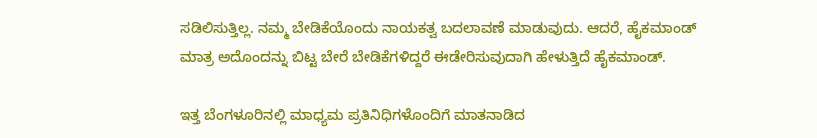ಸಡಿಲಿಸುತ್ತಿಲ್ಲ. ನಮ್ಮ ಬೇಡಿಕೆಯೊಂದು ನಾಯಕತ್ವ ಬದಲಾವಣೆ ಮಾಡುವುದು. ಆದರೆ, ಹೈಕಮಾಂಡ್ ಮಾತ್ರ ಅದೊಂದನ್ನು ಬಿಟ್ಟ ಬೇರೆ ಬೇಡಿಕೆಗಳಿದ್ದರೆ ಈಡೇರಿಸುವುದಾಗಿ ಹೇಳುತ್ತಿದೆ ಹೈಕಮಾಂಡ್.

ಇತ್ತ ಬೆಂಗಳೂರಿನಲ್ಲಿ ಮಾಧ್ಯಮ ಪ್ರತಿನಿಧಿಗಳೊಂದಿಗೆ ಮಾತನಾಡಿದ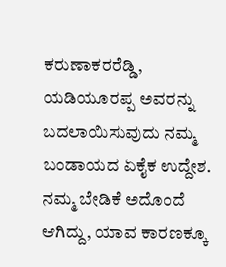ಕರುಣಾಕರರೆಡ್ಡಿ, ಯಡಿಯೂರಪ್ಪ ಅವರನ್ನು ಬದಲಾಯಿಸುವುದು ನಮ್ಮ ಬಂಡಾಯದ ಏಕೈಕ ಉದ್ದೇಶ. ನಮ್ಮ ಬೇಡಿಕೆ ಅದೊಂದೆ ಆಗಿದ್ದು, ಯಾವ ಕಾರಣಕ್ಕೂ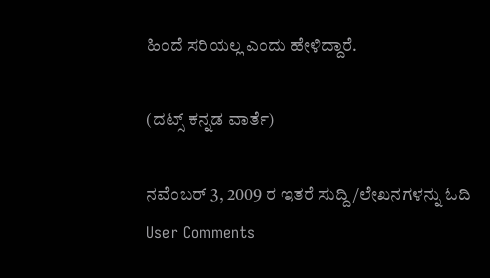ಹಿಂದೆ ಸರಿಯಲ್ಲ ಎಂದು ಹೇಳಿದ್ದಾರೆ.

(ದಟ್ಸ್ ಕನ್ನಡ ವಾರ್ತೆ)

ನವೆಂಬರ್ 3, 2009 ರ ಇತರೆ ಸುದ್ದಿ/ಲೇಖನಗಳನ್ನು ಓದಿ
User Comments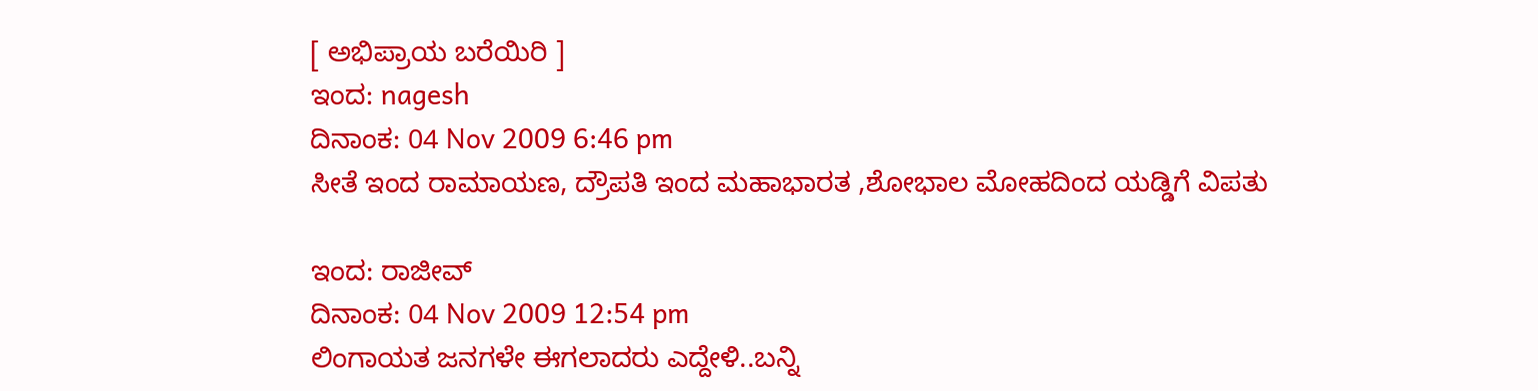[ ಅಭಿಪ್ರಾಯ ಬರೆಯಿರಿ ]
ಇಂದ: nagesh
ದಿನಾಂಕ: 04 Nov 2009 6:46 pm
ಸೀತೆ ಇಂದ ರಾಮಾಯಣ, ದ್ರೌಪತಿ ಇಂದ ಮಹಾಭಾರತ ,ಶೋಭಾಲ ಮೋಹದಿಂದ ಯಡ್ಡಿಗೆ ವಿಪತು

ಇಂದ: ರಾಜೀವ್
ದಿನಾಂಕ: 04 Nov 2009 12:54 pm
ಲಿಂಗಾಯತ ಜನಗಳೇ ಈಗಲಾದರು ಎದ್ದೇಳಿ..ಬನ್ನಿ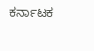ಕರ್ನಾಟಕ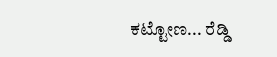ಕಟ್ಟೋಣ... ರೆಡ್ಡಿ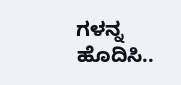ಗಳನ್ನ ಹೊದಿಸಿ..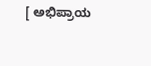[ ಅಭಿಪ್ರಾಯ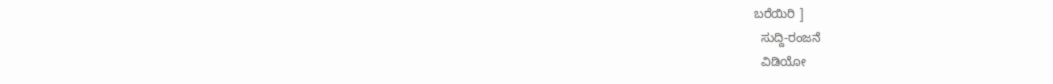ಬರೆಯಿರಿ ]
  ಸುದ್ದಿ-ರಂಜನೆ
  ವಿಡಿಯೋ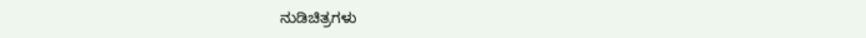ನುಡಿಚಿತ್ರಗಳು